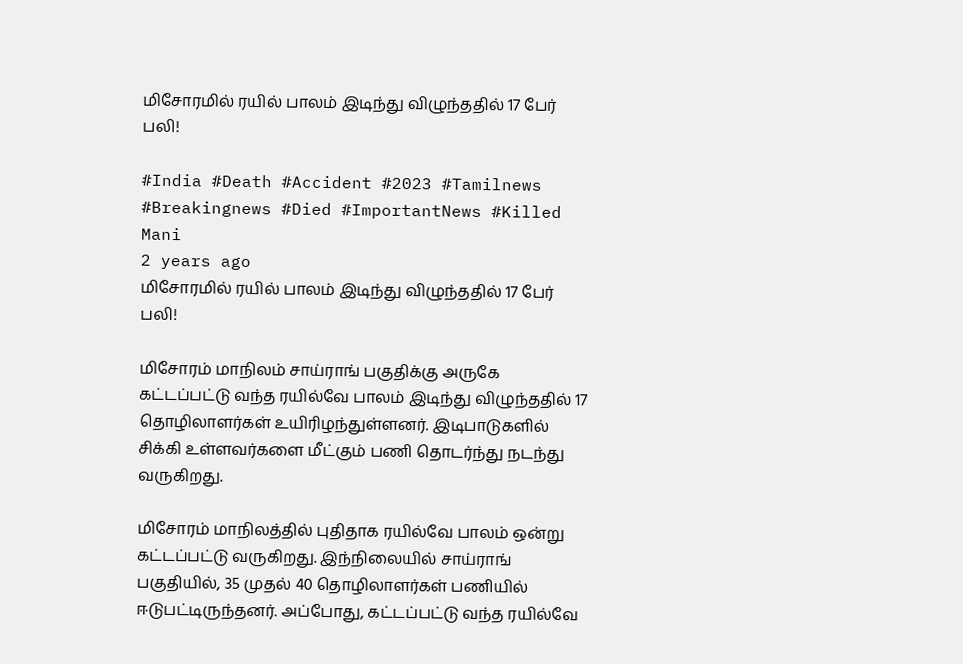மிசோரமில் ரயில் பாலம் இடிந்து விழுந்ததில் 17 பேர் பலி!

#India #Death #Accident #2023 #Tamilnews #Breakingnews #Died #ImportantNews #Killed
Mani
2 years ago
மிசோரமில் ரயில் பாலம் இடிந்து விழுந்ததில் 17 பேர் பலி!

மிசோரம் மாநிலம் சாய்ராங் பகுதிக்கு அருகே கட்டப்பட்டு வந்த ரயில்வே பாலம் இடிந்து விழுந்ததில் 17 தொழிலாளர்கள் உயிரிழந்துள்ளனர். இடிபாடுகளில் சிக்கி உள்ளவர்களை மீட்கும் பணி தொடர்ந்து நடந்து வருகிறது.

மிசோரம் மாநிலத்தில் புதிதாக ரயில்வே பாலம் ஒன்று கட்டப்பட்டு வருகிறது. இந்நிலையில் சாய்ராங் பகுதியில், 35 முதல் 40 தொழிலாளர்கள் பணியில் ஈடுபட்டிருந்தனர். அப்போது, கட்டப்பட்டு வந்த ரயில்வே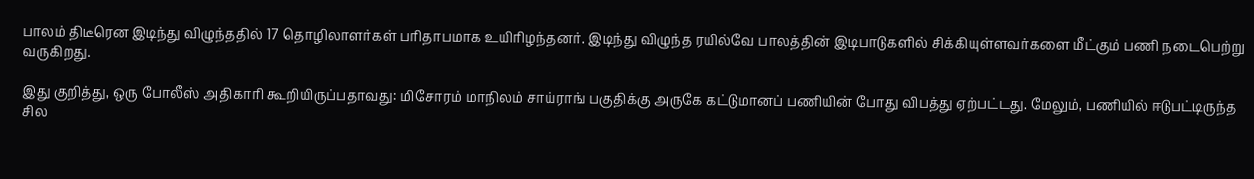பாலம் திடீரென இடிந்து விழுந்ததில் 17 தொழிலாளர்கள் பரிதாபமாக உயிரிழந்தனர். இடிந்து விழுந்த ரயில்வே பாலத்தின் இடிபாடுகளில் சிக்கியுள்ளவர்களை மீட்கும் பணி நடைபெற்று வருகிறது.

இது குறித்து, ஒரு போலீஸ் அதிகாரி கூறியிருப்பதாவது: மிசோரம் மாநிலம் சாய்ராங் பகுதிக்கு அருகே கட்டுமானப் பணியின் போது விபத்து ஏற்பட்டது. மேலும், பணியில் ஈடுபட்டிருந்த சில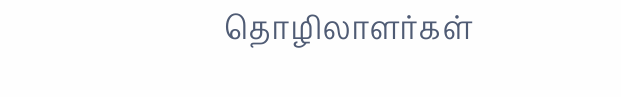தொழிலாளர்கள்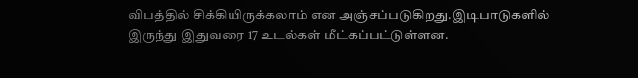விபத்தில் சிக்கியிருக்கலாம் என அஞ்சப்படுகிறது.இடிபாடுகளில் இருந்து இதுவரை 17 உடல்கள் மீட்கப்பட்டுள்ளன.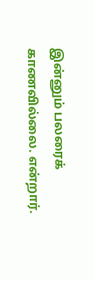இன்னும் பலரைக் காணவில்லை. என்றார்.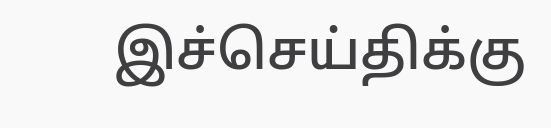இச்செய்திக்கு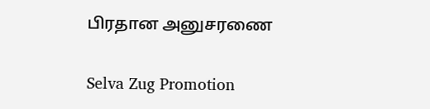பிரதான அனுசரணை

Selva Zug Promotion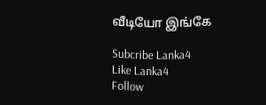வீடியோ இங்கே

Subcribe Lanka4
Like Lanka4
Follow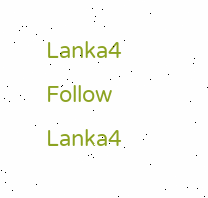Lanka4
Follow Lanka4